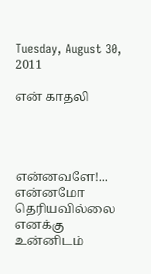Tuesday, August 30, 2011

என் காதலி




என்னவளே!...
என்னமோ தெரியவில்லை
எனக்கு உன்னிடம்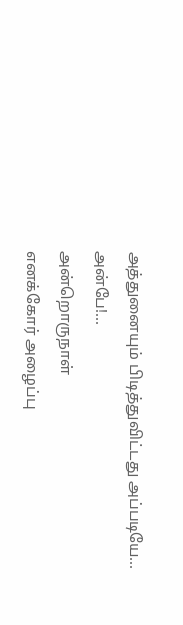அத்துனையும் பிடித்துவிட்டது அப்படியே...
அன்பே!...
அன்றொருநாள்
எனக்கோர் அழைப்பு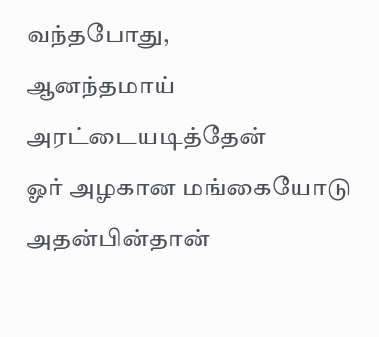வந்தபோது,
ஆனந்தமாய் அரட்டையடித்தேன்‍
ஓர் அழகான மங்கையோடு அதன்பின்தான்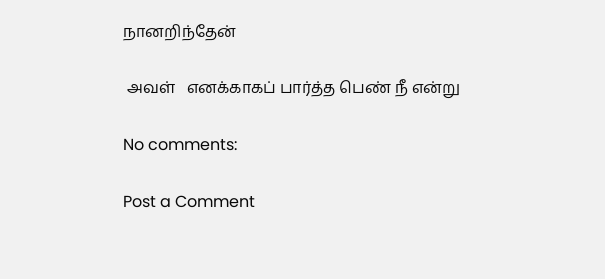நானறிந்தேன்

 அவள்   எனக்காகப் பார்த்த பெண் நீ என்று

No comments:

Post a Comment